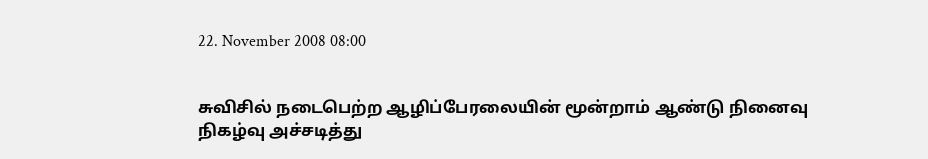22. November 2008 08:00


சுவிசில் நடைபெற்ற ஆழிப்பேரலையின் மூன்றாம் ஆண்டு நினைவு நிகழ்வு அச்சடித்து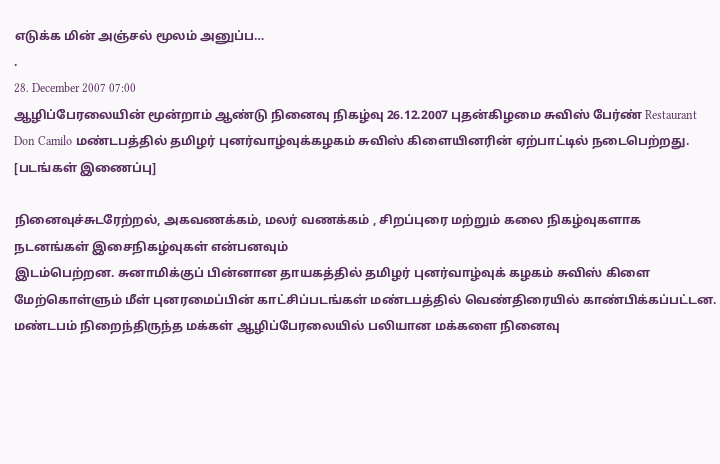எடுக்க மின் அஞ்சல் மூலம் அனுப்ப…
.
28. December 2007 07:00
ஆழிப்பேரலையின் மூன்றாம் ஆண்டு நினைவு நிகழ்வு 26.12.2007 புதன்கிழமை சுவிஸ் பேர்ண் Restaurant Don Camilo மண்டபத்தில் தமிழர் புனர்வாழ்வுக்கழகம் சுவிஸ் கிளையினரின் ஏற்பாட்டில் நடைபெற்றது. [படங்கள் இணைப்பு]

நினைவுச்சுடரேற்றல், அகவணக்கம், மலர் வணக்கம் , சிறப்புரை மற்றும் கலை நிகழ்வுகளாக நடனங்கள் இசைநிகழ்வுகள் என்பனவும்
இடம்பெற்றன. சுனாமிக்குப் பின்னான தாயகத்தில் தமிழர் புனர்வாழ்வுக் கழகம் சுவிஸ் கிளை மேற்கொள்ளும் மீள் புனரமைப்பின் காட்சிப்படங்கள் மண்டபத்தில் வெண்திரையில் காண்பிக்கப்பட்டன. மண்டபம் நிறைந்திருந்த மக்கள் ஆழிப்பேரலையில் பலியான மக்களை நினைவு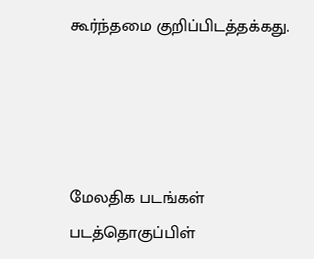கூர்ந்தமை குறிப்பிடத்தக்கது.




மேலதிக படங்கள் படத்தொகுப்பிள்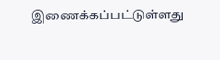இணைக்கப்பட்டுள்ளது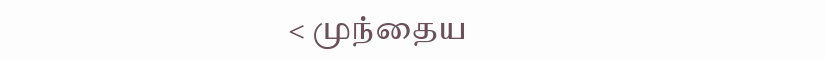< முந்தைய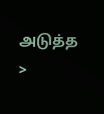அடுத்த >